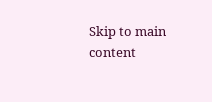Skip to main content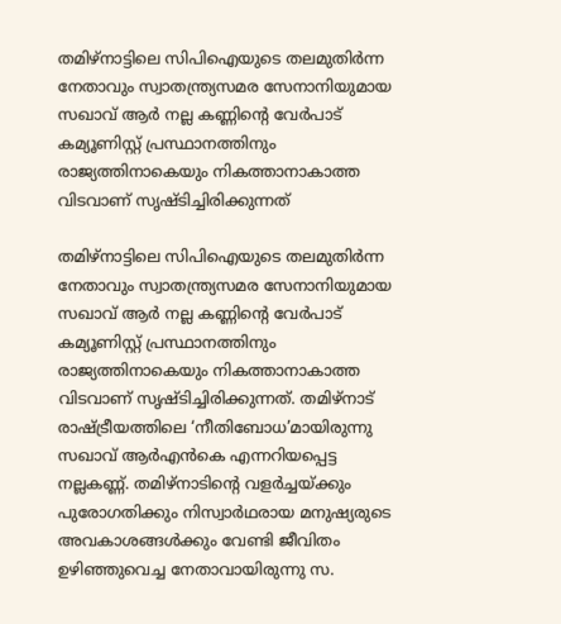തമിഴ്നാട്ടിലെ സിപിഐയുടെ തലമുതിർന്ന നേതാവും സ്വാതന്ത്ര്യസമര സേനാനിയുമായ സഖാവ് ആർ നല്ല കണ്ണിന്റെ വേർപാട്‌ കമ്യൂണിസ്റ്റ്‌ പ്രസ്ഥാനത്തിനും രാജ്യത്തിനാകെയും നികത്താനാകാത്ത വിടവാണ്‌ സൃഷ്ടിച്ചിരിക്കുന്നത്‌

തമിഴ്നാട്ടിലെ സിപിഐയുടെ തലമുതിർന്ന നേതാവും സ്വാതന്ത്ര്യസമര സേനാനിയുമായ സഖാവ് ആർ നല്ല കണ്ണിന്റെ വേർപാട്‌ കമ്യൂണിസ്റ്റ്‌ പ്രസ്ഥാനത്തിനും രാജ്യത്തിനാകെയും നികത്താനാകാത്ത വിടവാണ്‌ സൃഷ്ടിച്ചിരിക്കുന്നത്‌. തമിഴ്‌നാട്‌ രാഷ്ട്രീയത്തിലെ ‘നീതിബോധ’മായിരുന്നു സഖാവ്‌ ആർഎൻകെ എന്നറിയപ്പെട്ട നല്ലകണ്ണ്‌. തമിഴ്‌നാടിന്റെ വളർച്ചയ്ക്കും പുരോഗതിക്കും നിസ്വാർഥരായ മനുഷ്യരുടെ അവകാശങ്ങൾക്കും വേണ്ടി ജീവിതം ഉഴിഞ്ഞുവെച്ച നേതാവായിരുന്നു സ.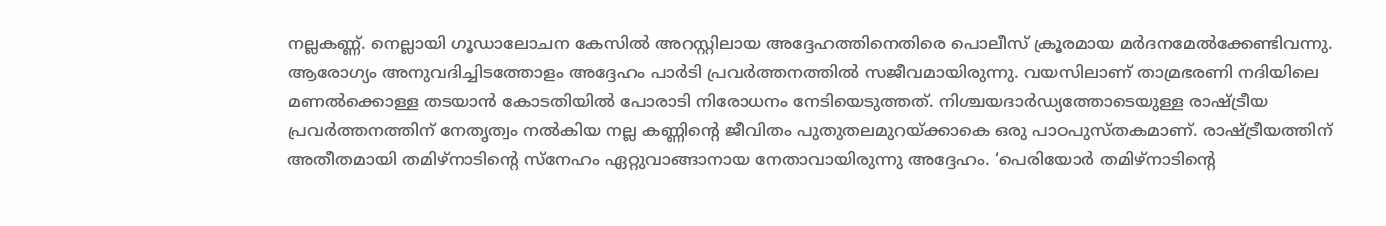നല്ലകണ്ണ്‌. നെല്ലായി ഗൂഡാലോചന കേസിൽ അറസ്റ്റിലായ അദ്ദേഹത്തിനെതിരെ പൊലീസ്‌ ക്രൂരമായ മർദനമേൽക്കേണ്ടിവന്നു. ആരോഗ്യം അനുവദിച്ചിടത്തോളം അദ്ദേഹം പാർടി പ്രവർത്തനത്തിൽ സജീവമായിരുന്നു. വയസിലാണ്‌ താമ്രഭരണി നദിയിലെ മണൽക്കൊള്ള തടയാൻ കോടതിയിൽ പോരാടി നിരോധനം നേടിയെടുത്തത്‌. നിശ്ചയദാർഡ്യത്തോടെയുള്ള രാഷ്ട്രീയ പ്രവർത്തനത്തിന്‌ നേതൃത്വം നൽകിയ നല്ല കണ്ണിന്റെ ജീവിതം പുതുതലമുറയ്ക്കാകെ ഒരു പാഠപുസ്തകമാണ്‌. രാഷ്ട്രീയത്തിന്‌ അതീതമായി തമിഴ്‌നാടിന്റെ സ്നേഹം ഏറ്റുവാങ്ങാനായ നേതാവായിരുന്നു അദ്ദേഹം. ‘പെരിയോർ തമിഴ്നാടിന്റെ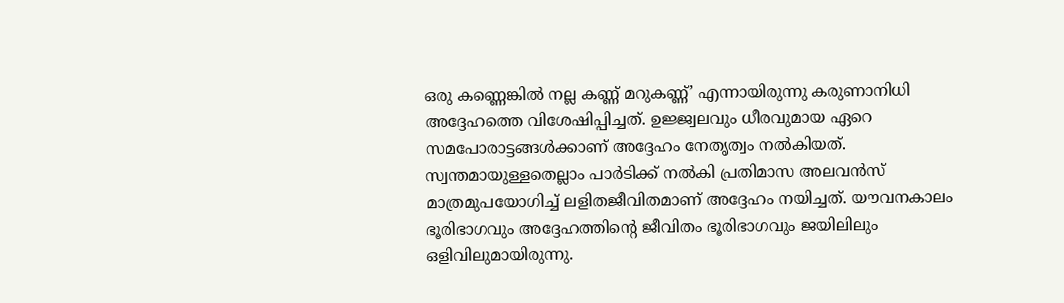ഒരു കണ്ണെങ്കിൽ നല്ല കണ്ണ് മറുകണ്ണ്‌’ എന്നായിരുന്നു കരുണാനിധി അദ്ദേഹത്തെ വിശേഷിപ്പിച്ചത്‌. ഉജ്ജ്വലവും ധീരവുമായ ഏറെ സമപോരാട്ടങ്ങൾക്കാണ്‌ അദ്ദേഹം നേതൃത്വം നൽകിയത്‌. സ്വന്തമായുള്ളതെല്ലാം പാർടിക്ക്‌ നൽകി പ്രതിമാസ അലവൻസ്‌ മാത്രമുപയോഗിച്ച്‌ ലളിതജീവിതമാണ്‌ അദ്ദേഹം നയിച്ചത്‌. യ‍ൗവനകാലം ഭൂരിഭാഗവും അദ്ദേഹത്തിന്റെ ജീവിതം ഭൂരിഭാഗവും ജയിലിലും ഒളിവിലുമായിരുന്നു.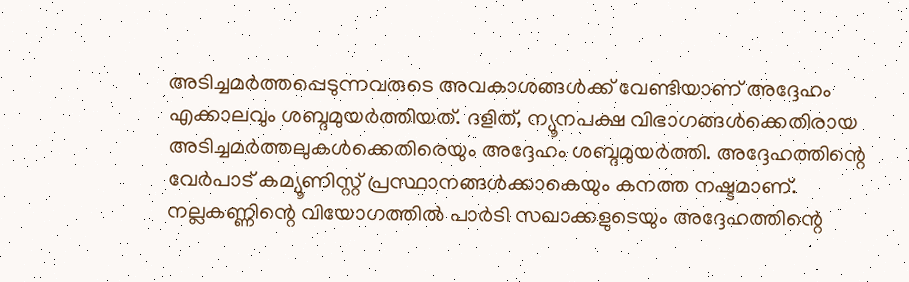അടിച്ചമർത്തപ്പെടുന്നവരുടെ അവകാശങ്ങൾക്ക്‌ വേണ്ടിയാണ്‌ അദ്ദേഹം എക്കാലവും ശബ്ദമുയർത്തിയത്‌. ദളിത്‌, ന്യൂനപക്ഷ വിഭാഗങ്ങൾക്കെതിരായ അടിച്ചമർത്തലുകൾക്കെതിരെയും അദ്ദേഹം ശബ്ദമുയർത്തി. അദ്ദേഹത്തിന്റെ വേർപാട്‌ കമ്യൂണിസ്റ്റ്‌ പ്രസ്ഥാനങ്ങൾക്കാകെയും കനത്ത നഷ്ടമാണ്‌. നല്ലകണ്ണിന്റെ വിയോഗത്തിൽ പാർടി സഖാക്കളുടെയും അദ്ദേഹത്തിന്റെ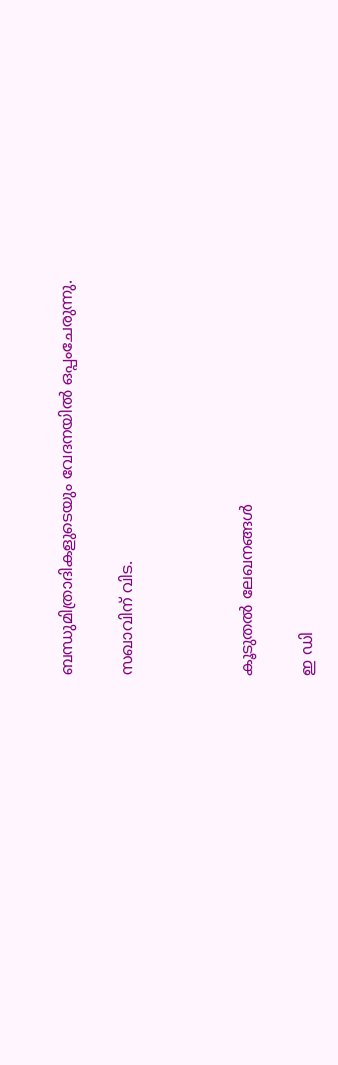ബന്ധുമിത്രാദികളുടെയും വേദനയിൽ ഒപ്പംചേരുന്നു.

സഖാവിന്‌ വിട.



കൂടുതൽ ലേഖനങ്ങൾ

ഇ ഡി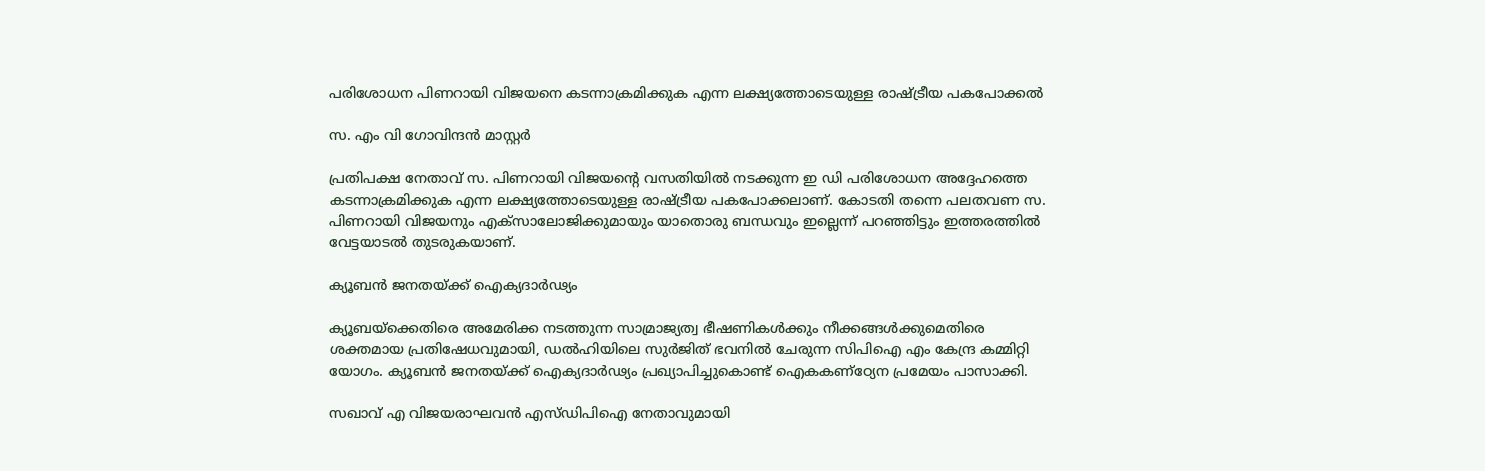പരിശോധന പിണറായി വിജയനെ കടന്നാക്രമിക്കുക എന്ന ലക്ഷ്യത്തോടെയുള്ള രാഷ്ട്രീയ പകപോക്കൽ

സ. എം വി ഗോവിന്ദൻ മാസ്റ്റർ

പ്രതിപക്ഷ നേതാവ് സ. പിണറായി വിജയന്റെ വസതിയിൽ നടക്കുന്ന ഇ ഡി പരിശോധന അദ്ദേഹത്തെ കടന്നാക്രമിക്കുക എന്ന ലക്ഷ്യത്തോടെയുള്ള രാഷ്ട്രീയ പകപോക്കലാണ്. കോടതി തന്നെ പലതവണ സ. പിണറായി വിജയനും എക്‌സാലോജിക്കുമായും യാതൊരു ബന്ധവും ഇല്ലെന്ന് പറഞ്ഞിട്ടും ഇത്തരത്തിൽ വേട്ടയാടൽ തുടരുകയാണ്.

ക്യൂബൻ ജനതയ്ക്ക് ഐക്യദാർഢ്യം

ക്യൂബയ്‌ക്കെതിരെ അമേരിക്ക നടത്തുന്ന സാമ്രാജ്യത്വ ഭീഷണികൾക്കും നീക്കങ്ങൾക്കുമെതിരെ ശക്തമായ പ്രതിഷേധവുമായി, ഡൽഹിയിലെ സുർജിത് ഭവനിൽ ചേരുന്ന സിപിഐ എം കേന്ദ്ര കമ്മിറ്റി യോഗം. ക്യൂബൻ ജനതയ്ക്ക് ഐക്യദാർഢ്യം പ്രഖ്യാപിച്ചുകൊണ്ട് ഐകകണ്ഠ്യേന പ്രമേയം പാസാക്കി.

സഖാവ് എ വിജയരാഘവൻ എസ്‌ഡിപിഐ നേതാവുമായി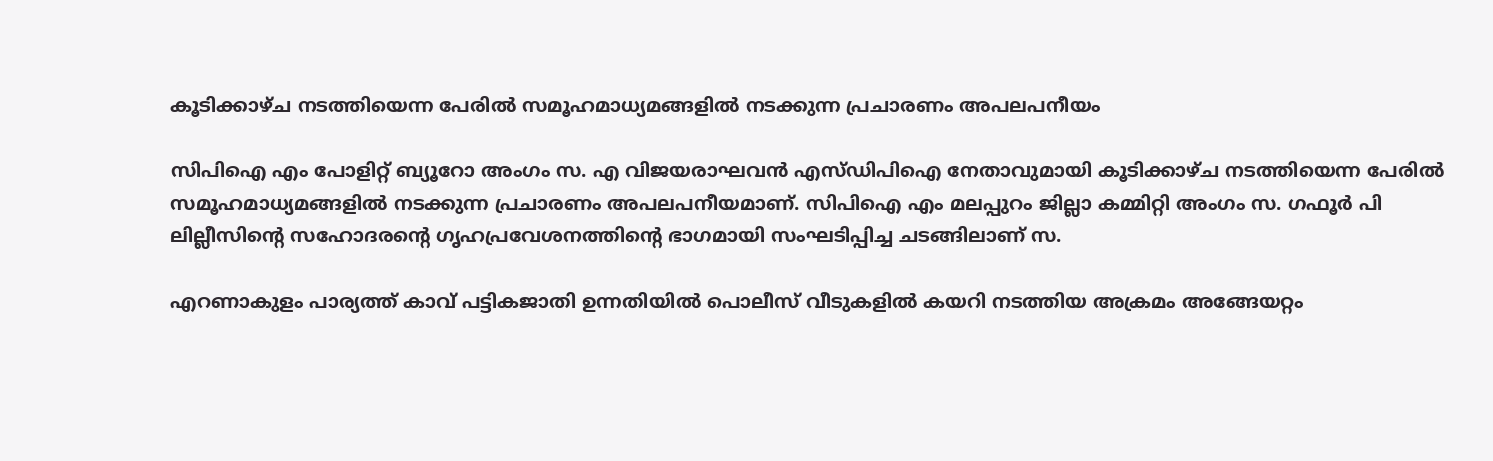കൂടിക്കാഴ്‌ച നടത്തിയെന്ന പേരിൽ സമൂഹമാധ്യമങ്ങളിൽ നടക്കുന്ന പ്രചാരണം അപലപനീയം

സിപിഐ എം പോളിറ്റ്‌ ബ്യൂറോ അംഗം സ. എ വിജയരാഘവൻ എസ്‌ഡിപിഐ നേതാവുമായി കൂടിക്കാഴ്‌ച നടത്തിയെന്ന പേരിൽ സമൂഹമാധ്യമങ്ങളിൽ നടക്കുന്ന പ്രചാരണം അപലപനീയമാണ്. സിപിഐ എം മലപ്പുറം ജില്ലാ കമ്മിറ്റി അംഗം സ. ഗഫൂർ പി ലില്ലീസിന്റെ സഹോദരന്റെ ഗൃഹപ്രവേശനത്തിന്റെ ഭാഗമായി സംഘടിപ്പിച്ച ചടങ്ങിലാണ്‌ സ.

എറണാകുളം പാര്യത്ത്‌ കാവ്‌ പട്ടികജാതി ഉന്നതിയില്‍ പൊലീസ്‌ വീടുകളില്‍ കയറി നടത്തിയ അക്രമം അങ്ങേയറ്റം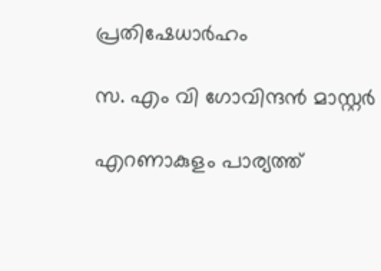പ്രതിഷേധാര്‍ഹം

സ. എം വി ഗോവിന്ദൻ മാസ്റ്റർ

എറണാകുളം പാര്യത്ത്‌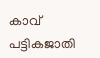കാവ്‌ പട്ടികജാതി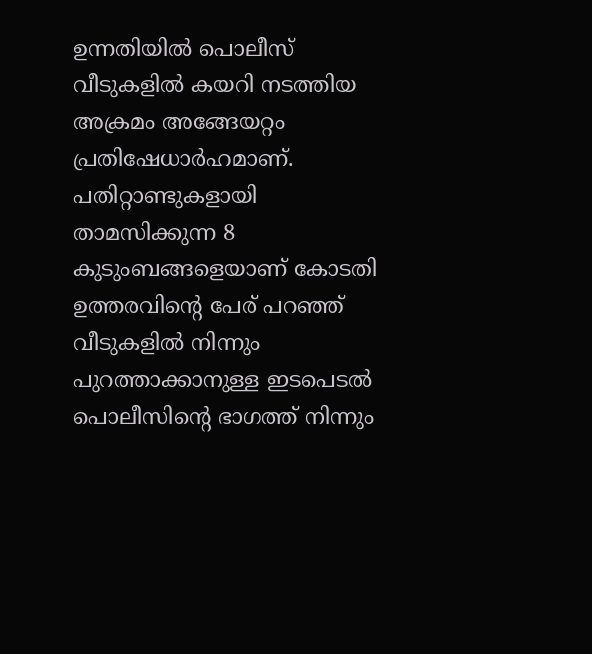ഉന്നതിയില്‍ പൊലീസ്‌ വീടുകളില്‍ കയറി നടത്തിയ അക്രമം അങ്ങേയറ്റം പ്രതിഷേധാര്‍ഹമാണ്. പതിറ്റാണ്ടുകളായി താമസിക്കുന്ന 8 കുടുംബങ്ങളെയാണ്‌ കോടതി ഉത്തരവിന്റെ പേര്‌ പറഞ്ഞ്‌ വീടുകളില്‍ നിന്നും പുറത്താക്കാനുള്ള ഇടപെടല്‍ പൊലീസിന്റെ ഭാഗത്ത്‌ നിന്നും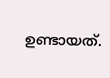ഉണ്ടായത്‌.